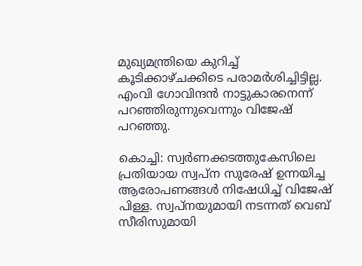മുഖ്യമന്ത്രിയെ കുറിച്ച് കൂടിക്കാഴ്ചക്കിടെ പരാമർശിച്ചിട്ടില്ല. എംവി ഗോവിന്ദൻ നാട്ടുകാരനെന്ന് പറഞ്ഞിരുന്നുവെന്നും വിജേഷ് പറഞ്ഞു.

കൊച്ചി: സ്വര്‍ണക്കടത്തുകേസിലെ പ്രതിയായ സ്വപ്ന സുരേഷ് ഉന്നയിച്ച ആരോപണങ്ങൾ നിഷേധിച്ച് വിജേഷ് പിള്ള. സ്വപ്നയുമായി നടന്നത് വെബ് സീരിസുമായി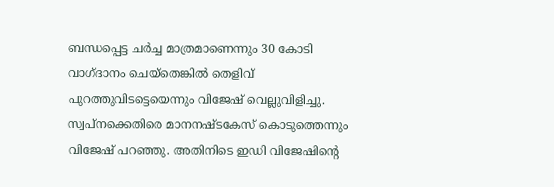ബന്ധപ്പെട്ട ചർച്ച മാത്രമാണെന്നും 30 കോടി വാഗ്ദാനം ചെയ്തെങ്കിൽ തെളിവ് പുറത്തുവിടട്ടെയെന്നും വിജേഷ് വെല്ലുവിളിച്ചു. സ്വപ്നക്കെതിരെ മാനനഷ്ടകേസ് കൊടുത്തെന്നും വിജേഷ് പറഞ്ഞു. അതിനിടെ ഇഡി വിജേഷിന്റെ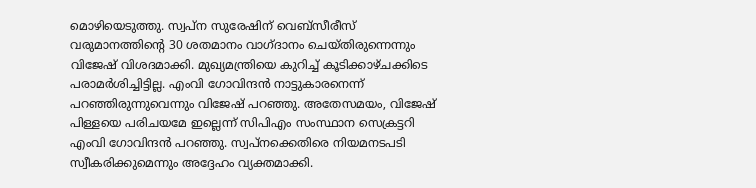മൊഴിയെടുത്തു. സ്വപ്ന സുരേഷിന് വെബ്സീരീസ് വരുമാനത്തിന്റെ 30 ശതമാനം വാഗ്ദാനം ചെയ്തിരുന്നെന്നും വിജേഷ് വിശദമാക്കി. മുഖ്യമന്ത്രിയെ കുറിച്ച് കൂടിക്കാഴ്ചക്കിടെ പരാമർശിച്ചിട്ടില്ല. എംവി ഗോവിന്ദൻ നാട്ടുകാരനെന്ന് പറഞ്ഞിരുന്നുവെന്നും വിജേഷ് പറഞ്ഞു. അതേസമയം, വിജേഷ് പിള്ളയെ പരിചയമേ ഇല്ലെന്ന് സിപിഎം സംസ്ഥാന സെക്രട്ടറി എംവി ഗോവിന്ദൻ പറഞ്ഞു. സ്വപ്നക്കെതിരെ നിയമനടപടി സ്വീകരിക്കുമെന്നും അദ്ദേഹം വ്യക്തമാക്കി.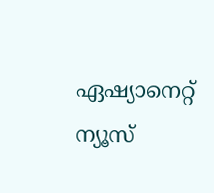ഏഷ്യാനെറ്റ് ന്യൂസ്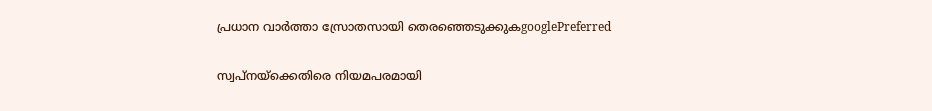പ്രധാന വാർത്താ സ്രോതസായി തെരഞ്ഞെടുക്കുകgooglePreferred

സ്വപ്നയ്‌ക്കെതിരെ നിയമപരമായി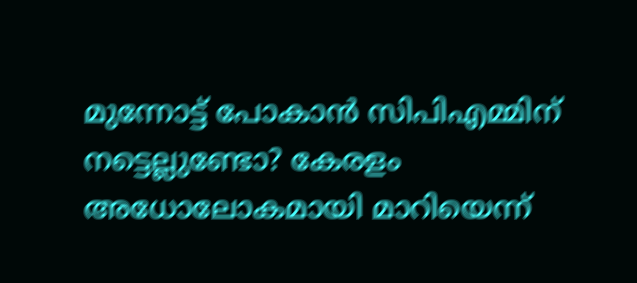മുന്നോട്ട് പോകാൻ സിപിഎമ്മിന് നട്ടെല്ലുണ്ടോ? കേരളം അധോലോകമായി മാറിയെന്ന്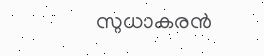സുധാകരൻ